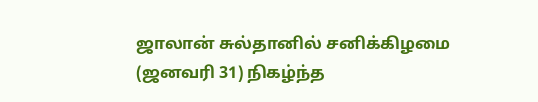ஜாலான் சுல்தானில் சனிக்கிழமை (ஜனவரி 31) நிகழ்ந்த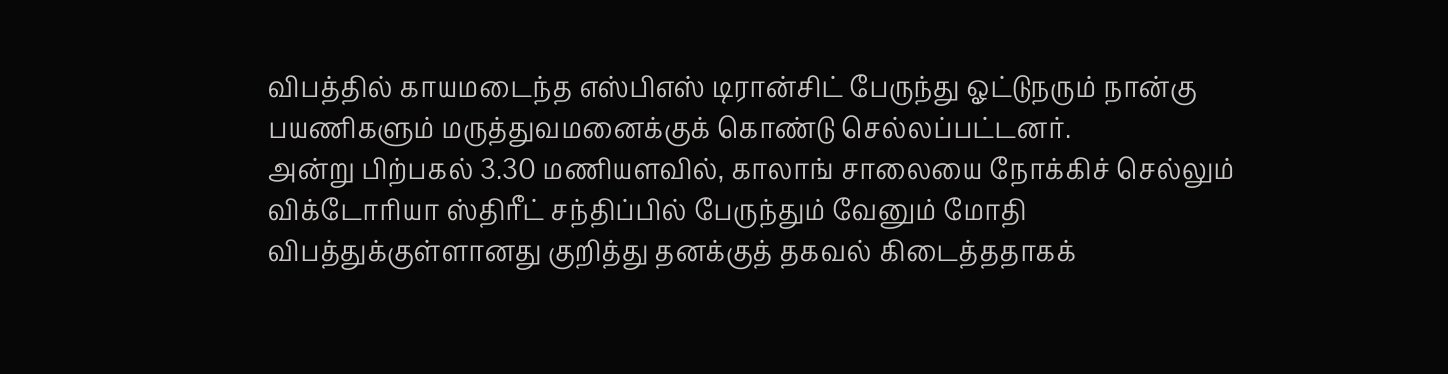விபத்தில் காயமடைந்த எஸ்பிஎஸ் டிரான்சிட் பேருந்து ஓட்டுநரும் நான்கு பயணிகளும் மருத்துவமனைக்குக் கொண்டு செல்லப்பட்டனர்.
அன்று பிற்பகல் 3.30 மணியளவில், காலாங் சாலையை நோக்கிச் செல்லும் விக்டோரியா ஸ்திரீட் சந்திப்பில் பேருந்தும் வேனும் மோதி விபத்துக்குள்ளானது குறித்து தனக்குத் தகவல் கிடைத்ததாகக்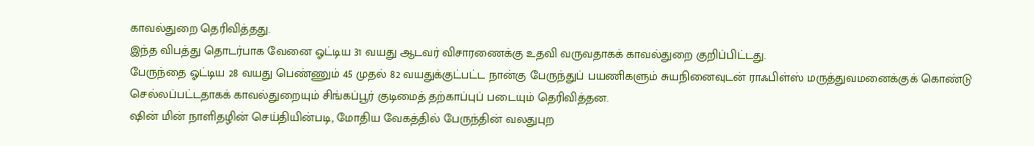காவல்துறை தெரிவித்தது.
இந்த விபத்து தொடர்பாக வேனை ஓட்டிய 31 வயது ஆடவர் விசாரணைக்கு உதவி வருவதாகக் காவல்துறை குறிப்பிட்டது.
பேருந்தை ஓட்டிய 28 வயது பெண்ணும் 45 முதல் 82 வயதுக்குட்பட்ட நான்கு பேருந்துப் பயணிகளும் சுயநினைவுடன் ராஃபிள்ஸ் மருத்துவமனைக்குக் கொண்டு செல்லப்பட்டதாகக் காவல்துறையும் சிங்கப்பூர் குடிமைத் தற்காப்புப் படையும் தெரிவித்தன.
ஷின் மின் நாளிதழின் செய்தியின்படி, மோதிய வேகத்தில் பேருந்தின் வலதுபுற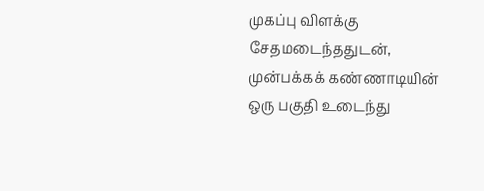முகப்பு விளக்கு சேதமடைந்ததுடன், முன்பக்கக் கண்ணாடியின் ஒரு பகுதி உடைந்து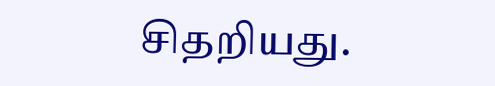சிதறியது.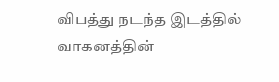விபத்து நடந்த இடத்தில் வாகனத்தின்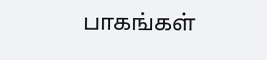பாகங்கள்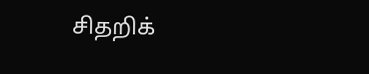சிதறிக்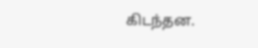கிடந்தன.